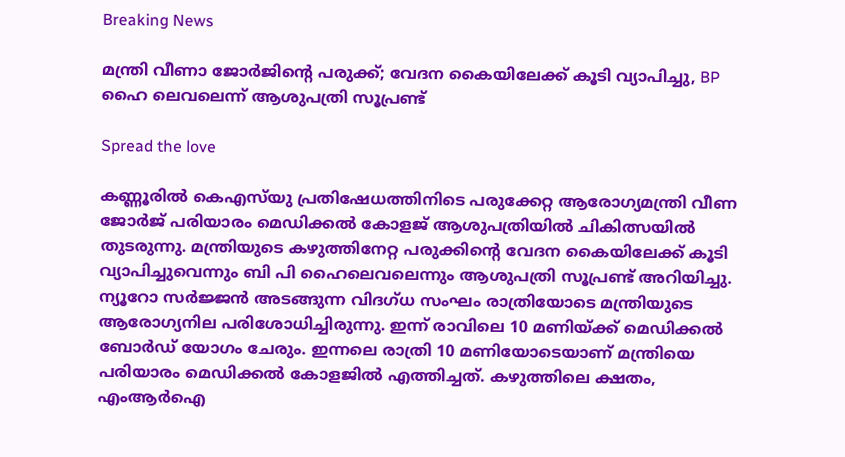Breaking News

മന്ത്രി വീണാ ജോർജിന്റെ പരുക്ക്; വേദന കൈയിലേക്ക് കൂടി വ്യാപിച്ചു, BP ഹൈ ലെവലെന്ന് ആശുപത്രി സൂപ്രണ്ട്

Spread the love

കണ്ണൂരിൽ കെഎസ്‌യു പ്രതിഷേധത്തിനിടെ പരുക്കേറ്റ ആരോഗ്യമന്ത്രി വീണ ജോർജ് പരിയാരം മെഡിക്കൽ കോളജ് ആശുപത്രിയിൽ ചികിത്സയിൽ തുടരുന്നു. മന്ത്രിയുടെ കഴുത്തിനേറ്റ പരുക്കിന്റെ വേദന കൈയിലേക്ക് കൂടി വ്യാപിച്ചുവെന്നും ബി പി ഹൈലെവലെന്നും ആശുപത്രി സൂപ്രണ്ട് അറിയിച്ചു. ന്യൂറോ സർജ്ജൻ അടങ്ങുന്ന വിദഗ്ധ സംഘം രാത്രിയോടെ മന്ത്രിയുടെ ആരോഗ്യനില പരിശോധിച്ചിരുന്നു. ഇന്ന് രാവിലെ 10 മണിയ്ക്ക് മെഡിക്കൽ ബോർഡ് യോഗം ചേരും. ഇന്നലെ രാത്രി 10 മണിയോടെയാണ് മന്ത്രിയെ പരിയാരം മെഡിക്കൽ കോളജിൽ എത്തിച്ചത്. കഴുത്തിലെ ക്ഷതം, എംആർഐ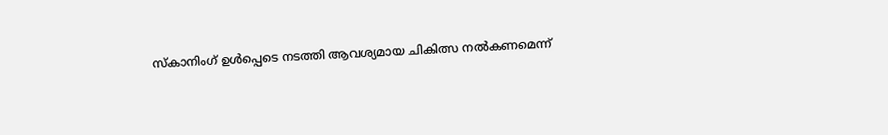സ്കാനിംഗ് ഉൾപ്പെടെ നടത്തി ആവശ്യമായ ചികിത്സ നൽകണമെന്ന്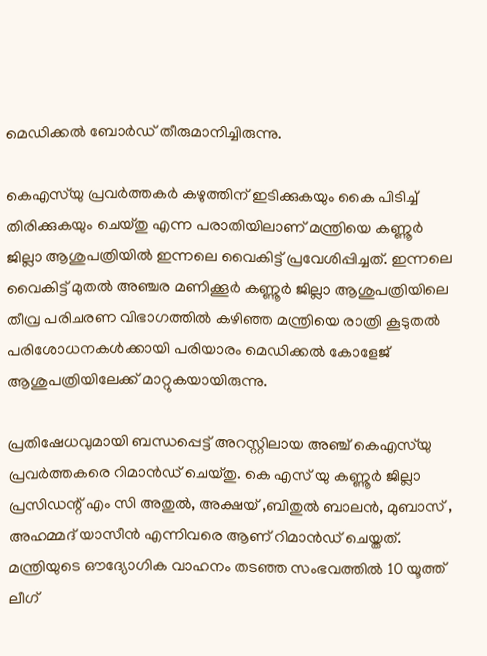മെഡിക്കൽ ബോർഡ് തീരുമാനിച്ചിരുന്നു.

കെഎസ്‌യു പ്രവർത്തകർ കഴുത്തിന് ഇടിക്കുകയും കൈ പിടിച്ച് തിരിക്കുകയും ചെയ്തു എന്ന പരാതിയിലാണ് മന്ത്രിയെ കണ്ണൂർ ജില്ലാ ആശുപത്രിയിൽ ഇന്നലെ വൈകിട്ട് പ്രവേശിപ്പിച്ചത്. ഇന്നലെ വൈകിട്ട് മുതൽ അഞ്ചര മണിക്കൂർ കണ്ണൂർ ജില്ലാ ആശുപത്രിയിലെ തീവ്ര പരിചരണ വിഭാഗത്തിൽ കഴിഞ്ഞ മന്ത്രിയെ രാത്രി കൂടുതൽ പരിശോധനകൾക്കായി പരിയാരം മെഡിക്കൽ കോളേജ് ആശുപത്രിയിലേക്ക് മാറ്റുകയായിരുന്നു.

പ്രതിഷേധവുമായി ബന്ധപ്പെട്ട് അറസ്റ്റിലായ അഞ്ച് കെഎസ്‌യു പ്രവർത്തകരെ റിമാൻഡ് ചെയ്തു. കെ എസ് യു കണ്ണൂർ ജില്ലാ പ്രസിഡന്റ്‌ എം സി അതുൽ, അക്ഷയ് ,ബിതുൽ ബാലൻ, മുബാസ് , അഹമ്മദ് യാസീൻ എന്നിവരെ ആണ് റിമാൻഡ് ചെയ്തത്. മന്ത്രിയുടെ ഔദ്യോഗിക വാഹനം തടഞ്ഞ സംഭവത്തിൽ 10 യൂത്ത് ലീഗ്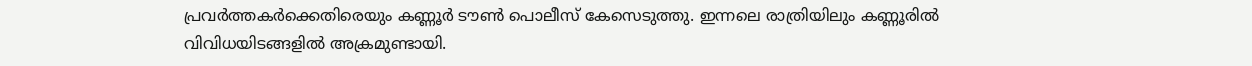പ്രവർത്തകർക്കെതിരെയും കണ്ണൂർ ടൗൺ പൊലീസ് കേസെടുത്തു. ഇന്നലെ രാത്രിയിലും കണ്ണൂരിൽ വിവിധയിടങ്ങളിൽ അക്രമുണ്ടായി.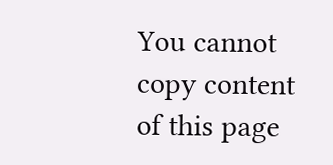You cannot copy content of this page